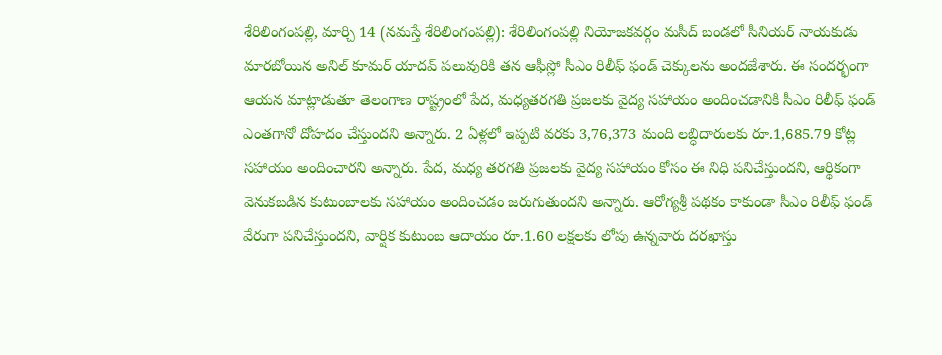శేరిలింగంపల్లి, మార్చి 14 (నమస్తే శేరిలింగంపల్లి): శేరిలింగంపల్లి నియోజకవర్గం మసీద్ బండలో సీనియర్ నాయకుడు మారబోయిన అనిల్ కూమర్ యాదవ్ పలువురికి తన ఆఫీస్లో సీఎం రిలీఫ్ ఫండ్ చెక్కులను అందజేశారు. ఈ సందర్భంగా ఆయన మాట్లాడుతూ తెలంగాణ రాష్ట్రంలో పేద, మధ్యతరగతి ప్రజలకు వైద్య సహాయం అందించడానికి సీఎం రిలీఫ్ ఫండ్ ఎంతగానో దోహదం చేస్తుందని అన్నారు. 2 ఏళ్లలో ఇప్పటి వరకు 3,76,373 మంది లబ్ధిదారులకు రూ.1,685.79 కోట్ల సహాయం అందించారని అన్నారు. పేద, మధ్య తరగతి ప్రజలకు వైద్య సహాయం కోసం ఈ నిధి పనిచేస్తుందని, ఆర్థికంగా వెనుకబడిన కుటుంబాలకు సహాయం అందించడం జరుగుతుందని అన్నారు. ఆరోగ్యశ్రీ పథకం కాకుండా సీఎం రిలీఫ్ ఫండ్ వేరుగా పనిచేస్తుందని, వార్షిక కుటుంబ ఆదాయం రూ.1.60 లక్షలకు లోపు ఉన్నవారు దరఖాస్తు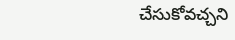చేసుకోవచ్చని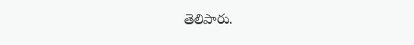తెలిపారు.